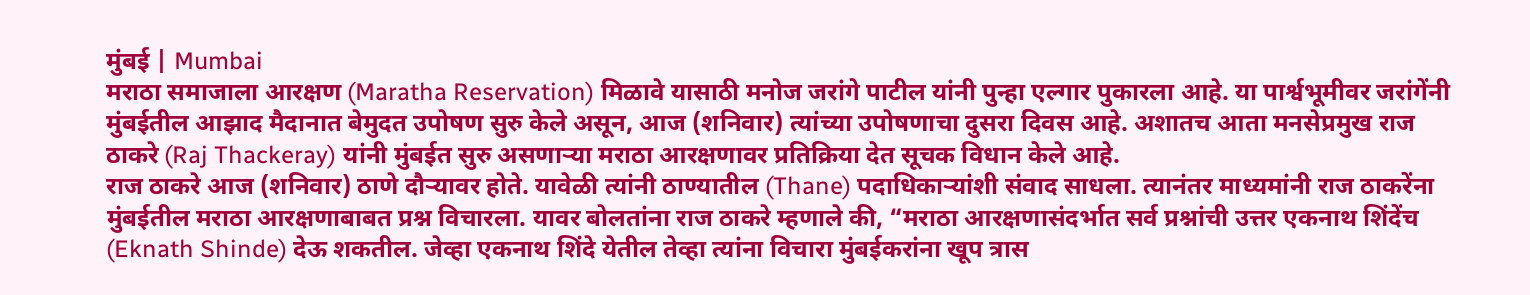मुंबई | Mumbai
मराठा समाजाला आरक्षण (Maratha Reservation) मिळावे यासाठी मनोज जरांगे पाटील यांनी पुन्हा एल्गार पुकारला आहे. या पार्श्वभूमीवर जरांगेंनी मुंबईतील आझाद मैदानात बेमुदत उपोषण सुरु केले असून, आज (शनिवार) त्यांच्या उपोषणाचा दुसरा दिवस आहे. अशातच आता मनसेप्रमुख राज ठाकरे (Raj Thackeray) यांनी मुंबईत सुरु असणाऱ्या मराठा आरक्षणावर प्रतिक्रिया देत सूचक विधान केले आहे.
राज ठाकरे आज (शनिवार) ठाणे दौऱ्यावर होते. यावेळी त्यांनी ठाण्यातील (Thane) पदाधिकाऱ्यांशी संवाद साधला. त्यानंतर माध्यमांनी राज ठाकरेंना मुंबईतील मराठा आरक्षणाबाबत प्रश्न विचारला. यावर बोलतांना राज ठाकरे म्हणाले की, “मराठा आरक्षणासंदर्भात सर्व प्रश्नांची उत्तर एकनाथ शिंदेंच (Eknath Shinde) देऊ शकतील. जेव्हा एकनाथ शिंदे येतील तेव्हा त्यांना विचारा मुंबईकरांना खूप त्रास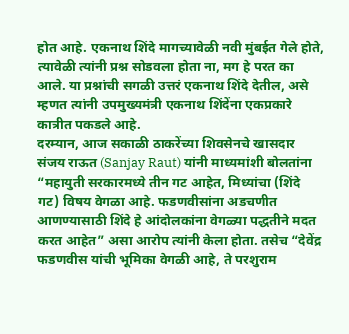होत आहे. एकनाथ शिंदे मागच्यावेळी नवी मुंबईत गेले होते, त्यावेळी त्यांनी प्रश्न सोडवला होता ना, मग हे परत का आले. या प्रश्नांची सगळी उत्तरं एकनाथ शिंदे देतील, असे म्हणत त्यांनी उपमुख्यमंत्री एकनाथ शिंदेंना एकप्रकारे कात्रीत पकडले आहे.
दरम्यान, आज सकाळी ठाकरेंच्या शिवसेनचे खासदार संजय राऊत (Sanjay Raut) यांनी माध्यमांशी बोलतांना “महायुती सरकारमध्ये तीन गट आहेत, मिध्यांचा (शिंदे गट) विषय वेगळा आहे. फडणवीसांना अडचणीत आणण्यासाठी शिंदे हे आंदोलकांना वेगळ्या पद्धतीने मदत करत आहेत” असा आरोप त्यांनी केला होता. तसेच “देवेंद्र फडणवीस यांची भूमिका वेगळी आहे, ते परशुराम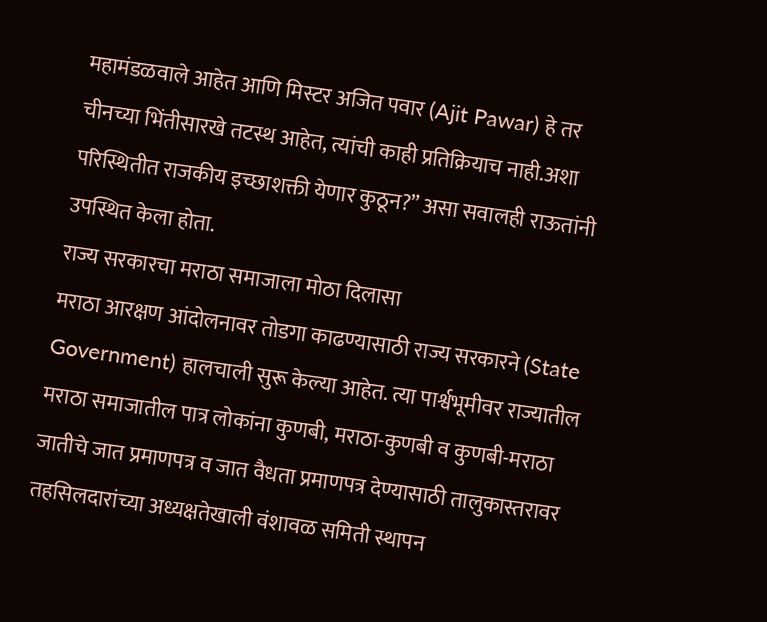महामंडळवाले आहेत आणि मिस्टर अजित पवार (Ajit Pawar) हे तर चीनच्या भिंतीसारखे तटस्थ आहेत, त्यांची काही प्रतिक्रियाच नाही.अशा परिस्थितीत राजकीय इच्छाशक्ती येणार कुठून?” असा सवालही राऊतांनी उपस्थित केला होता.
राज्य सरकारचा मराठा समाजाला मोठा दिलासा
मराठा आरक्षण आंदोलनावर तोडगा काढण्यासाठी राज्य सरकारने (State Government) हालचाली सुरू केल्या आहेत. त्या पार्श्वभूमीवर राज्यातील मराठा समाजातील पात्र लोकांना कुणबी, मराठा-कुणबी व कुणबी-मराठा जातीचे जात प्रमाणपत्र व जात वैधता प्रमाणपत्र देण्यासाठी तालुकास्तरावर तहसिलदारांच्या अध्यक्षतेखाली वंशावळ समिती स्थापन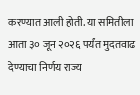करण्यात आली होती. या समितीला आता ३० जून २०२६ पर्यंत मुदतवाढ देण्याचा निर्णय राज्य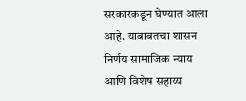सरकारकडून घेण्यात आला आहे. याबाबतचा शासन निर्णय सामाजिक न्याय आणि विशेष सहाय्य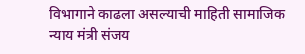विभागाने काढला असल्याची माहिती सामाजिक न्याय मंत्री संजय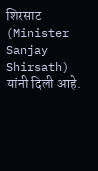शिरसाट (Minister Sanjay Shirsath) यांनी दिली आहे.